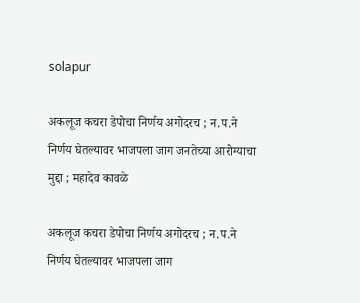solapur

अकलूज कचरा डेपोचा निर्णय अगोदरच ; न.प.ने निर्णय घेतल्यावर भाजपला जाग जनतेच्या आरोग्याचा मुद्दा ; महादेव कावळे

अकलूज कचरा डेपोचा निर्णय अगोदरच ; न.प.ने निर्णय घेतल्यावर भाजपला जाग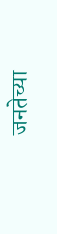जनतेच्या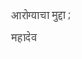आरोग्याचा मुद्दा ; महादेव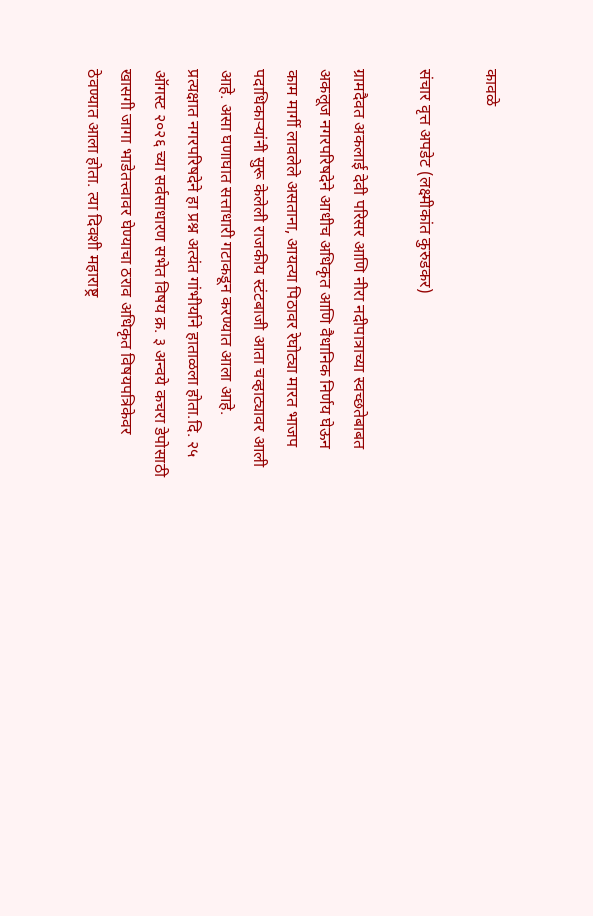कावळे

संचार वृत्त अपडेट (लक्ष्मीकांत कुरुडकर)

ग्रामदैवत अकलाई देवी परिसर आणि नीरा नदीपात्राच्या स्वच्छतेबाबत अकलूज नगरपरिषदेने आधीच अधिकृत आणि वैधानिक निर्णय घेऊन काम मार्गी लावलेले असताना, आयत्या पिठावर रेघोट्या मारत भाजप पदाधिकाऱ्यांनी सुरू केलेली राजकीय स्टंटबाजी आता चव्हाट्यावर आली आहे. असा घणाघात सत्ताधारी गटाकडून करण्यात आला आहे.
प्रत्यक्षात नगरपरिषदेने हा प्रश्न अत्यंत गांभीर्याने हाताळला होता.दि. २५ ऑगस्ट २०२६ च्या सर्वसाधारण सभेत विषय क्र. ३ अन्वये कचरा डेपोसाठी खासगी जागा भाडेतत्त्वावर घेण्याचा ठराव अधिकृत विषयपत्रिकेवर ठेवण्यात आला होता. त्या दिवशी महाराष्ट्र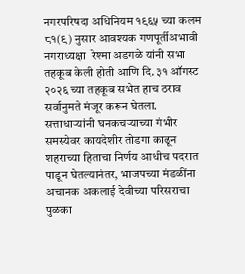नगरपरिषदा अधिनियम १९६५ च्या कलम ८१(९) नुसार आवश्यक गणपूर्तीअभावी नगराध्यक्षा  रेश्मा अडगळे यांनी सभा तहकूब केली होती आणि दि. ३१ ऑगस्ट २०२६ च्या तहकूब सभेत हाच ठराव सर्वानुमते मंजूर करून घेतला.
सत्ताधाऱ्यांनी घनकचऱ्याच्या गंभीर समस्येवर कायदेशीर तोडगा काढून शहराच्या हिताचा निर्णय आधीच पदरात पाडून घेतल्यानंतर, भाजपच्या मंडळींना अचानक अकलाई देवीच्या परिसराचा पुळका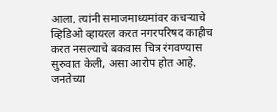आला. त्यांनी समाजमाध्यमांवर कचऱ्याचे व्हिडिओ व्हायरल करत नगरपरिषद काहीच करत नसल्याचे बकवास चित्र रंगवण्यास सुरुवात केली, असा आरोप होत आहे.
जनतेच्या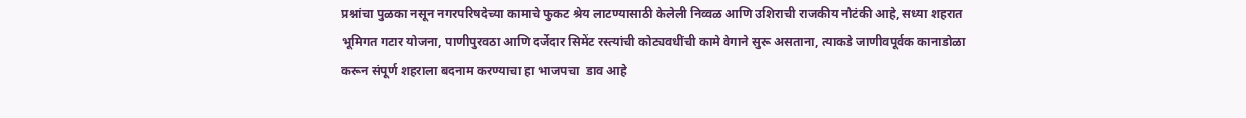प्रश्नांचा पुळका नसून नगरपरिषदेच्या कामाचे फुकट श्रेय लाटण्यासाठी केलेली निव्वळ आणि उशिराची राजकीय नौटंकी आहे, सध्या शहरात भूमिगत गटार योजना, पाणीपुरवठा आणि दर्जेदार सिमेंट रस्त्यांची कोट्यवधींची कामे वेगाने सुरू असताना, त्याकडे जाणीवपूर्वक कानाडोळा करून संपूर्ण शहराला बदनाम करण्याचा हा भाजपचा  डाव आहे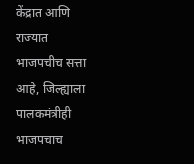केंद्रात आणि राज्यात भाजपचीच सत्ता आहे, जिल्ह्याला पालकमंत्रीही भाजपचाच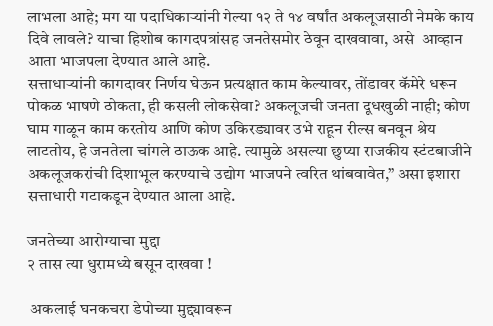लाभला आहे; मग या पदाधिकाऱ्यांनी गेल्या १२ ते १४ वर्षांत अकलूजसाठी नेमके काय दिवे लावले? याचा हिशोब कागदपत्रांसह जनतेसमोर ठेवून दाखवावा, असे  आव्हान आता भाजपला देण्यात आले आहे.
सत्ताधाऱ्यांनी कागदावर निर्णय घेऊन प्रत्यक्षात काम केल्यावर, तोंडावर कॅमेरे धरून पोकळ भाषणे ठोकता, ही कसली लोकसेवा? अकलूजची जनता दूधखुळी नाही; कोण घाम गाळून काम करतोय आणि कोण उकिरड्यावर उभे राहून रील्स बनवून श्रेय लाटतोय, हे जनतेला चांगले ठाऊक आहे. त्यामुळे असल्या छुप्या राजकीय स्टंटबाजीने अकलूजकरांची दिशाभूल करण्याचे उद्योग भाजपने त्वरित थांबवावेत,” असा इशारा सत्ताधारी गटाकडून देण्यात आला आहे.

जनतेच्या आरोग्याचा मुद्दा
२ तास त्या धुरामध्ये बसून दाखवा !

 अकलाई घनकचरा डेपोच्या मुद्द्यावरून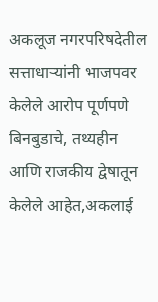अकलूज नगरपरिषदेतील सत्ताधाऱ्यांनी भाजपवर केलेले आरोप पूर्णपणे बिनबुडाचे, तथ्यहीन आणि राजकीय द्वेषातून केलेले आहेत,अकलाई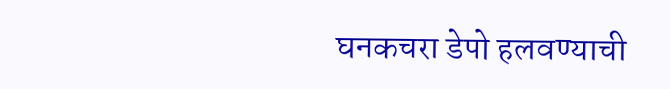घनकचरा डेपो हलवण्याची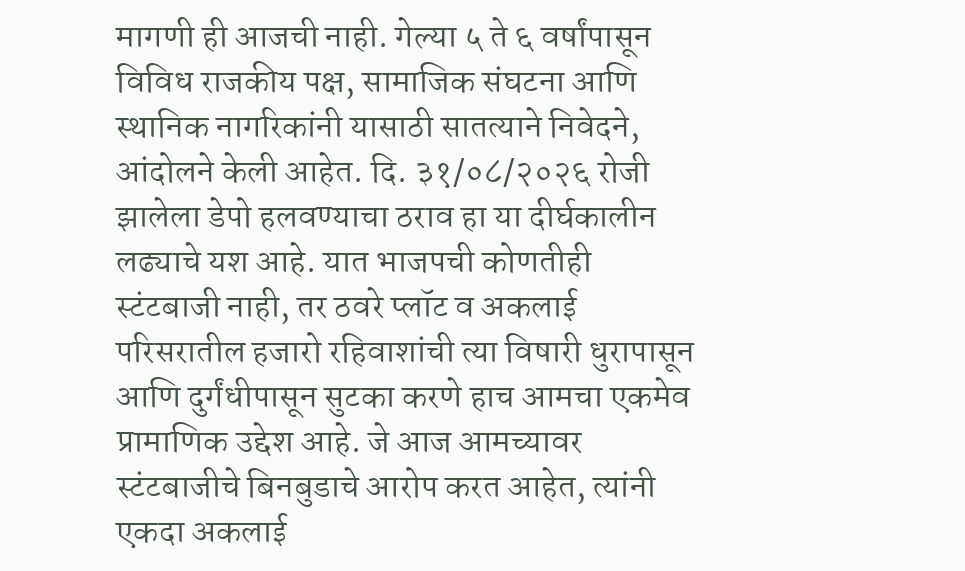मागणी ही आजची नाही. गेल्या ५ ते ६ वर्षांपासून विविध राजकीय पक्ष, सामाजिक संघटना आणि स्थानिक नागरिकांनी यासाठी सातत्याने निवेदने, आंदोलने केली आहेत. दि. ३१/०८/२०२६ रोजी झालेला डेपो हलवण्याचा ठराव हा या दीर्घकालीन लढ्याचे यश आहे. यात भाजपची कोणतीही स्टंटबाजी नाही, तर ठवरे प्लॉट व अकलाई परिसरातील हजारो रहिवाशांची त्या विषारी धुरापासून आणि दुर्गंधीपासून सुटका करणे हाच आमचा एकमेव प्रामाणिक उद्देश आहे. जे आज आमच्यावर स्टंटबाजीचे बिनबुडाचे आरोप करत आहेत, त्यांनी एकदा अकलाई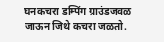घनकचरा डम्पिंग ग्राउंडजवळ जाऊन जिथे कचरा जळतो.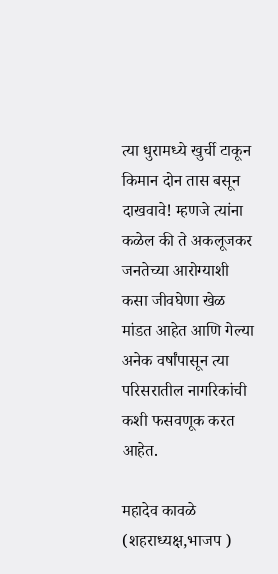त्या धुरामध्ये खुर्ची टाकून किमान दोन तास बसून दाखवावे! म्हणजे त्यांना कळेल की ते अकलूजकर जनतेच्या आरोग्याशी कसा जीवघेणा खेळ मांडत आहेत आणि गेल्या अनेक वर्षांपासून त्या परिसरातील नागरिकांची कशी फसवणूक करत आहेत.

महादेव कावळे (शहराध्यक्ष,भाजप )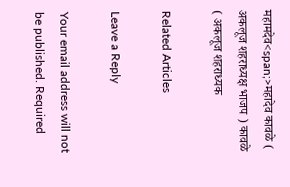महामदेव<span;>महादेव कावळे ( अकलूज शहराध्यक्ष भाजप ) कावळे ( अकलूज शहराध्यक

Related Articles

Leave a Reply

Your email address will not be published. Required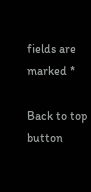fields are marked *

Back to top button